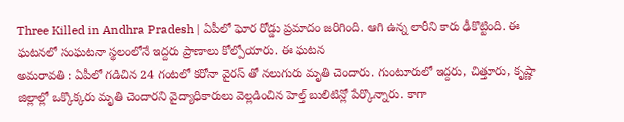Three Killed in Andhra Pradesh | ఏపీలో ఘోర రోడ్డు ప్రమాదం జరిగింది. ఆగి ఉన్న లారీని కారు ఢీకొట్టింది. ఈ ఘటనలో సంఘటనా స్థలంలోనే ఇద్దరు ప్రాణాలు కోల్పోయారు. ఈ ఘటన
అమరావతి : ఏపీలో గడిచిన 24 గంటలో కరోనా వైరస్ తో నలుగురు మృతి చెందారు. గుంటూరులో ఇద్దరు, చిత్తూరు, కృష్ణా జిల్లాల్లో ఒక్కొక్కరు మృతి చెందారని వైద్యాధికారులు వెల్లడించిన హెల్త్ బులిటిన్లో పేర్కొన్నారు. కాగా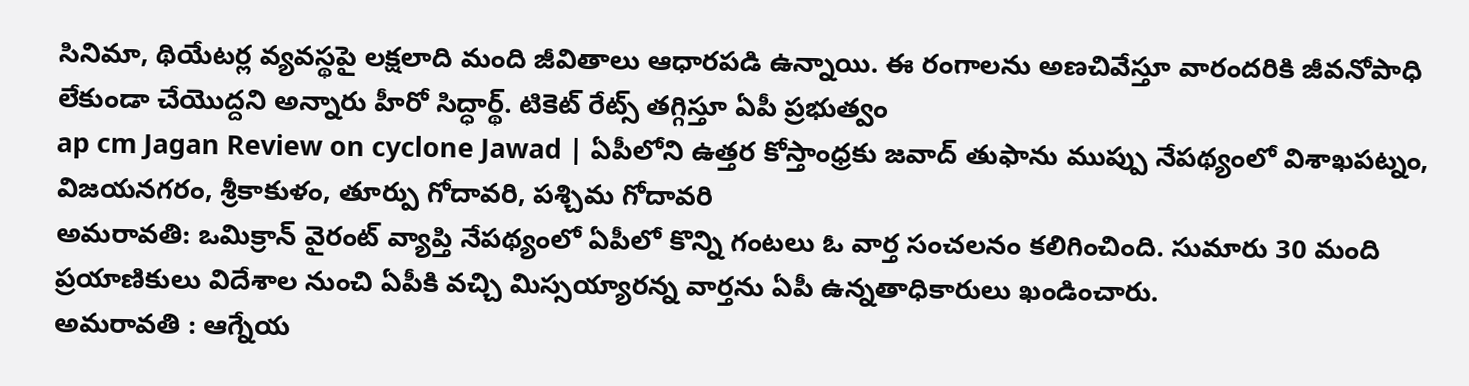సినిమా, థియేటర్ల వ్యవస్థపై లక్షలాది మంది జీవితాలు ఆధారపడి ఉన్నాయి. ఈ రంగాలను అణచివేస్తూ వారందరికి జీవనోపాధి లేకుండా చేయొద్దని అన్నారు హీరో సిద్ధార్థ్. టికెట్ రేట్స్ తగ్గిస్తూ ఏపీ ప్రభుత్వం
ap cm Jagan Review on cyclone Jawad | ఏపీలోని ఉత్తర కోస్తాంధ్రకు జవాద్ తుఫాను ముప్పు నేపథ్యంలో విశాఖపట్నం, విజయనగరం, శ్రీకాకుళం, తూర్పు గోదావరి, పశ్చిమ గోదావరి
అమరావతి: ఒమిక్రాన్ వైరంట్ వ్యాప్తి నేపథ్యంలో ఏపీలో కొన్ని గంటలు ఓ వార్త సంచలనం కలిగించింది. సుమారు 30 మంది ప్రయాణికులు విదేశాల నుంచి ఏపీకి వచ్చి మిస్సయ్యారన్న వార్తను ఏపీ ఉన్నతాధికారులు ఖండించారు.
అమరావతి : ఆగ్నేయ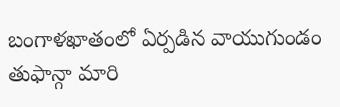బంగాళఖాతంలో ఏర్పడిన వాయుగుండం తుఫాన్గా మారి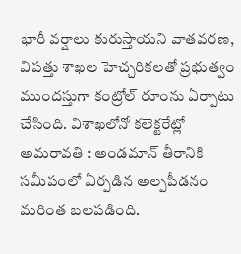భారీ వర్షాలు కురుస్తాయని వాతవరణ, విపత్తు శాఖల హెచ్చరికలతో ప్రభుత్వం ముందస్తుగా కంట్రోల్ రూంను ఏర్పాటు చేసింది. విశాఖలోనో కలెక్టరేట్లో
అమరావతి : అండమాన్ తీరానికి సమీపంలో ఏర్పడిన అల్పపీడనం మరింత బలపడింది.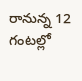రానున్న 12 గంటల్లో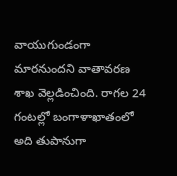వాయుగుండంగా మారనుందని వాతావరణ శాఖ వెల్లడించింది. రాగల 24 గంటల్లో బంగాళాఖాతంలో అది తుపానుగా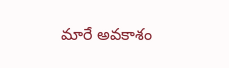మారే అవకాశం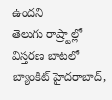ఉందని
తెలుగు రాష్ర్టాల్లో విస్తరణ బాటలో బ్యాంకిట్ హైదరాబాద్,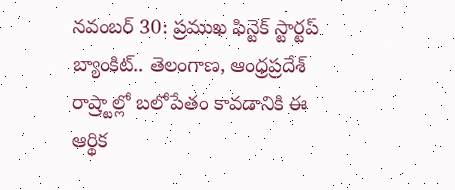నవంబర్ 30: ప్రముఖ ఫిన్టెక్ స్టార్టప్ బ్యాంకిట్.. తెలంగాణ, ఆంధ్రప్రదేశ్ రాష్ర్టాల్లో బలోపేతం కావడానికి ఈ ఆర్థిక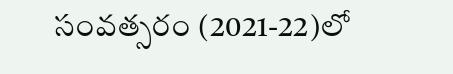సంవత్సరం (2021-22)లో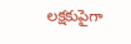లక్షకుపైగా